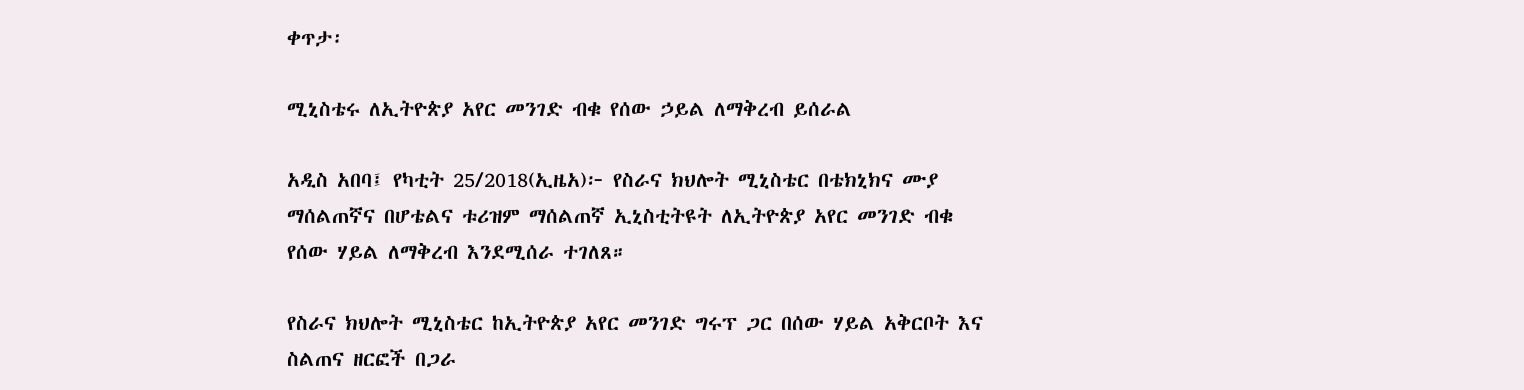ቀጥታ፡

ሚኒስቴሩ ለኢትዮጵያ አየር መንገድ ብቁ የሰው ኃይል ለማቅረብ ይሰራል

አዲስ አበባ፤ የካቲት 25/2018(ኢዜአ)፦ የስራና ክህሎት ሚኒስቴር በቴክኒክና ሙያ ማሰልጠኛና በሆቴልና ቱሪዝም ማሰልጠኛ ኢኒስቲትዩት ለኢትዮጵያ አየር መንገድ ብቁ የሰው ሃይል ለማቅረብ እንደሚሰራ ተገለጸ።

የስራና ክህሎት ሚኒስቴር ከኢትዮጵያ አየር መንገድ ግሩፕ ጋር በሰው ሃይል አቅርቦት እና ስልጠና ዘርፎች በጋራ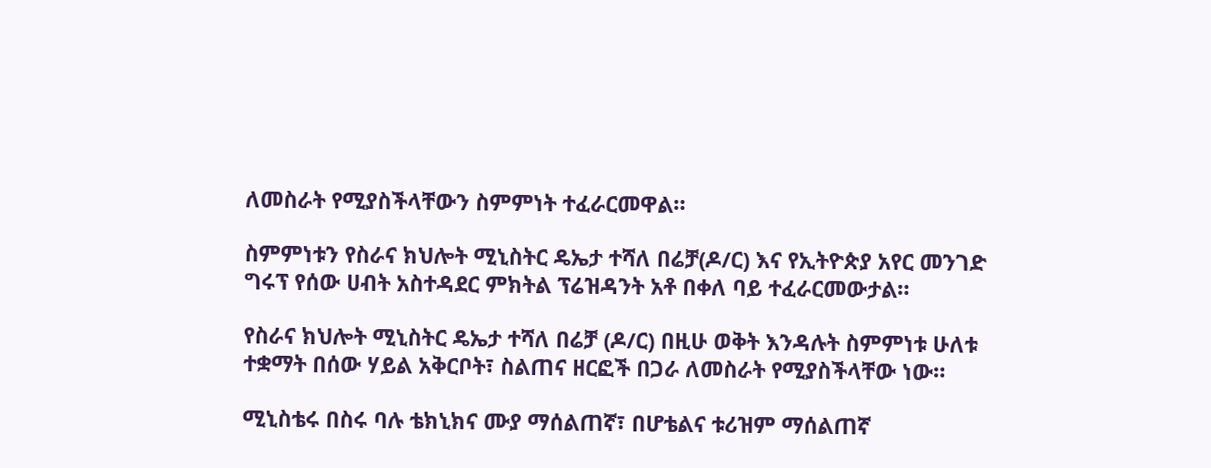ለመስራት የሚያስችላቸውን ስምምነት ተፈራርመዋል።

ስምምነቱን የስራና ክህሎት ሚኒስትር ዴኤታ ተሻለ በሬቻ(ዶ/ር) እና የኢትዮጵያ አየር መንገድ ግሩፕ የሰው ሀብት አስተዳደር ምክትል ፕሬዝዳንት አቶ በቀለ ባይ ተፈራርመውታል።

የስራና ክህሎት ሚኒስትር ዴኤታ ተሻለ በሬቻ (ዶ/ር) በዚሁ ወቅት እንዳሉት ስምምነቱ ሁለቱ ተቋማት በሰው ሃይል አቅርቦት፣ ስልጠና ዘርፎች በጋራ ለመስራት የሚያስችላቸው ነው።

ሚኒስቴሩ በስሩ ባሉ ቴክኒክና ሙያ ማሰልጠኛ፣ በሆቴልና ቱሪዝም ማሰልጠኛ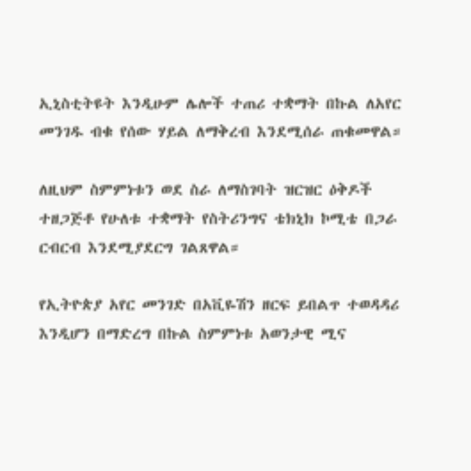ኢኒስቲትዩት እንዲሁም ሌሎች ተጠሪ ተቋማት በኩል ለአየር መንገዱ ብቁ የሰው ሃይል ለማቅረብ እንደሚሰራ ጠቁመዋል።

ለዚህም ስምምነቱን ወደ ስራ ለማስገባት ዝርዝር ዕቅዶች ተዘጋጅቶ የሁለቱ ተቋማት የስትሪንግና ቴክኒክ ኮሚቴ በጋራ ርብርብ እንደሚያደርግ ገልጸዋል።

የኢትዮጵያ አየር መንገድ በአቪዬሽን ዘርፍ ይበልጥ ተወዳዳሪ እንዲሆን በማድረግ በኩል ስምምነቱ አወንታዊ ሚና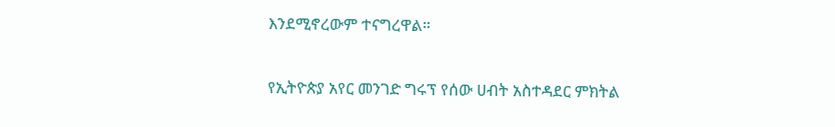እንደሚኖረውም ተናግረዋል።

የኢትዮጵያ አየር መንገድ ግሩፕ የሰው ሀብት አስተዳደር ምክትል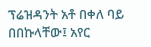ፕሬዝዳንት አቶ በቀለ ባይ በበኩላቸው፤ አየር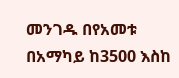መንገዱ በየአመቱ በአማካይ ከ3500 እስከ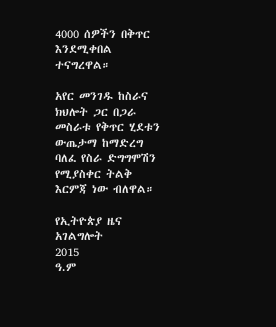4000 ሰዎችን በቅጥር እንደሚቀበል ተናግረዋል።

አየር መንገዱ ከስራና ክህሎት ጋር በጋራ መስራቱ የቅጥር ሂደቱን ውጤታማ ከማድረግ ባለፈ የስራ ድግግሞሽን የሚያስቀር ትልቅ እርምጃ ነው ብለዋል።

የኢትዮጵያ ዜና አገልግሎት
2015
ዓ.ም